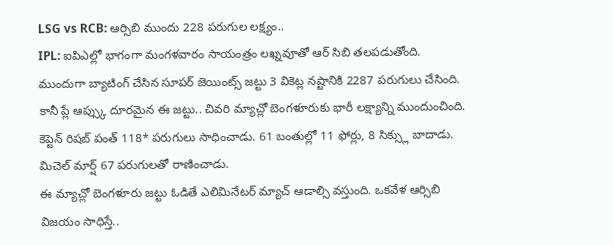LSG vs RCB: ఆర్సిబి ముందు 228 పరుగుల లక్ష్యం..
IPL: ఐపిఎల్లో భాగంగా మంగళవారం సాయంత్రం లఖ్నవూతో ఆర్ సిబి తలపడుతోంది. ముందుగా బ్యాటింగ్ చేసిన సూపర్ జెయింట్స్ జట్టు 3 వికెట్ల నష్టానికి 2287 పరుగులు చేసింది. కానీ ప్లే ఆప్స్కు దూరమైన ఈ జట్టు.. చివరి మ్యాచ్లో బెంగళూరుకు భారీ లక్ష్యాన్ని ముందుంచింది. కెప్టెన్ రిషబ్ పంత్ 118* పరుగులు సాధించాడు. 61 బంతుల్లో 11 ఫోర్లు, 8 సిక్స్లు బాదాడు. మిచెల్ మార్ష్ 67 పరుగులతో రాణించాడు.
ఈ మ్యాచ్లో బెంగళూరు జట్టు ఓడితే ఎలిమినేటర్ మ్యాచ్ ఆడాల్సి వస్తుంది. ఒకవేళ ఆర్సిబి విజయం సాధిస్తే..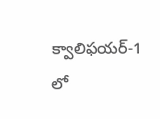క్వాలిఫయర్-1 లో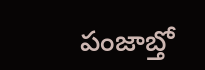పంజాబ్తో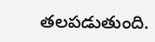తలపడుతుంది.